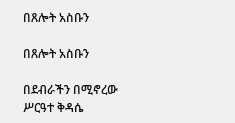በጸሎት አስቡን

በጸሎት አስቡን

በደብራችን በሚኖረው ሥርዓተ ቅዳሴ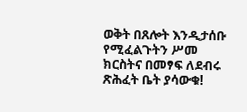ወቅት በጸሎት እንዲታሰቡ የሚፈልጉትን ሥመ ክርስትና በመፃፍ ለደብሩ ጽሕፈት ቤት ያሳውቁ!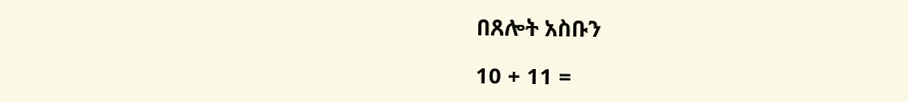በጸሎት አስቡን

10 + 11 =